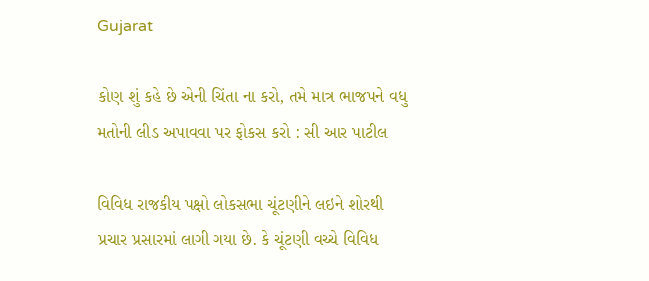Gujarat

કોણ શું કહે છે એની ચિંતા ના કરો, તમે માત્ર ભાજપને વધુ મતોની લીડ અપાવવા પર ફોકસ કરો : સી આર પાટીલ

વિવિધ રાજકીય પક્ષો લોકસભા ચૂંટણીને લઇને શોરથી પ્રચાર પ્રસારમાં લાગી ગયા છે. કે ચૂંટણી વચ્ચે વિવિધ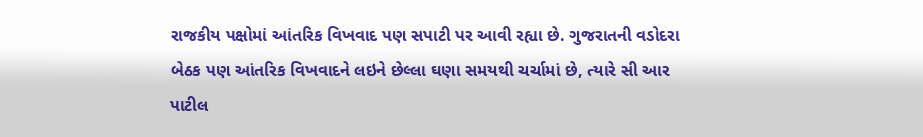રાજકીય પક્ષોમાં આંતરિક વિખવાદ પણ સપાટી પર આવી રહ્યા છે. ગુજરાતની વડોદરા બેઠક પણ આંતરિક વિખવાદને લઇને છેલ્લા ઘણા સમયથી ચર્ચામાં છે, ત્યારે સી આર પાટીલ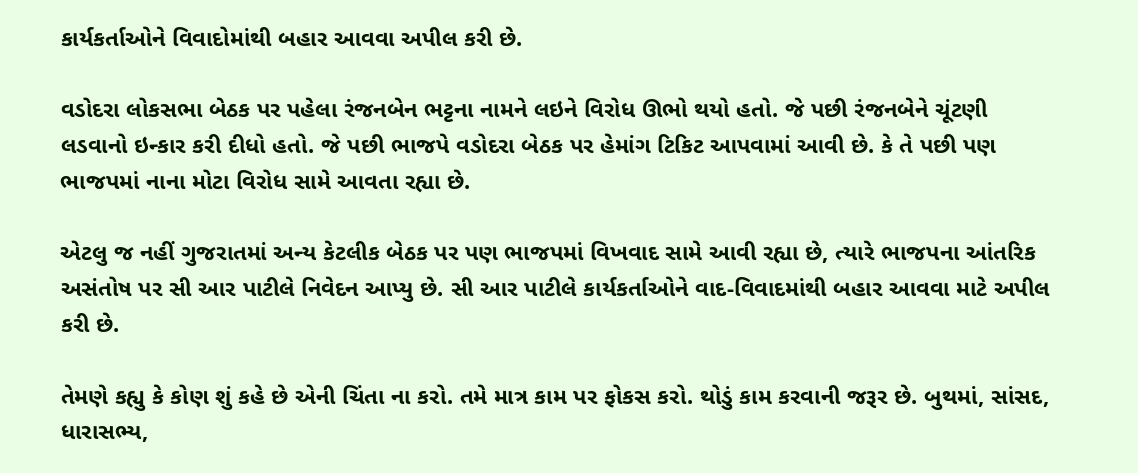કાર્યકર્તાઓને વિવાદોમાંથી બહાર આવવા અપીલ કરી છે.

વડોદરા લોકસભા બેઠક પર પહેલા રંજનબેન ભટ્ટના નામને લઇને વિરોધ ઊભો થયો હતો. જે પછી રંજનબેને ચૂંટણી લડવાનો ઇન્કાર કરી દીધો હતો. જે પછી ભાજપે વડોદરા બેઠક પર હેમાંગ ટિકિટ આપવામાં આવી છે. કે તે પછી પણ ભાજપમાં નાના મોટા વિરોધ સામે આવતા રહ્યા છે.

એટલુ જ નહીં ગુજરાતમાં અન્ય કેટલીક બેઠક પર પણ ભાજપમાં વિખવાદ સામે આવી રહ્યા છે, ત્યારે ભાજપના આંતરિક અસંતોષ પર સી આર પાટીલે નિવેદન આપ્યુ છે. સી આર પાટીલે કાર્યકર્તાઓને વાદ-વિવાદમાંથી બહાર આવવા માટે અપીલ કરી છે.

તેમણે કહ્યુ કે કોણ શું કહે છે એની ચિંતા ના કરો. તમે માત્ર કામ પર ફોકસ કરો. થોડું કામ કરવાની જરૂર છે. બુથમાં, સાંસદ, ધારાસભ્ય,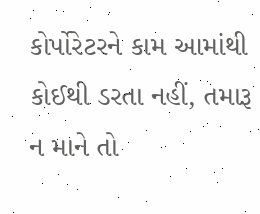કોર્પોરેટરને કામ આમાંથી કોઈથી ડરતા નહીં, તમારૂ ન માને તો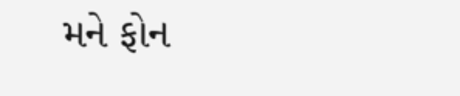મને ફોન